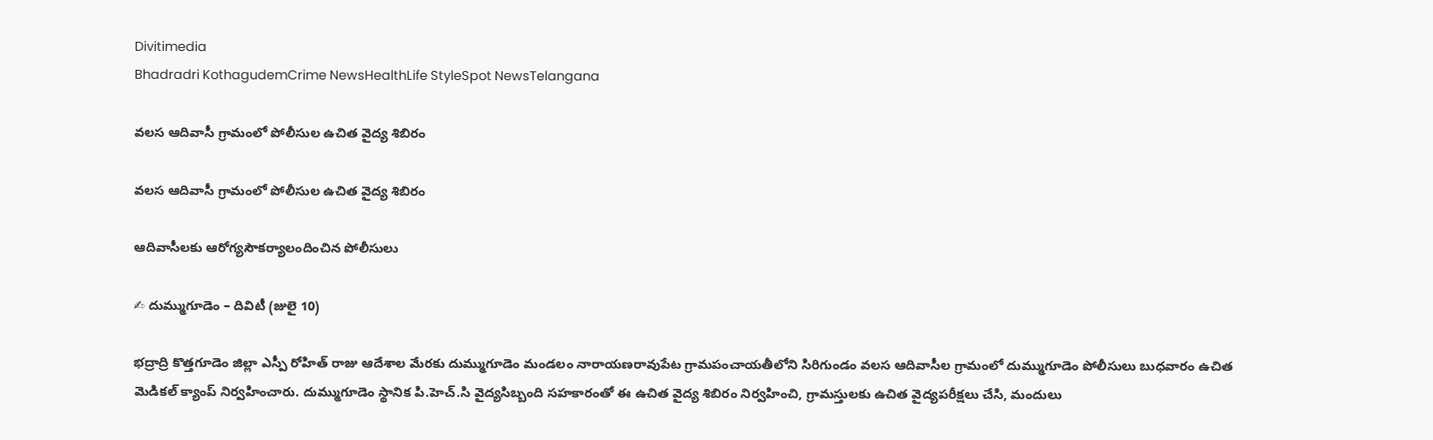Divitimedia
Bhadradri KothagudemCrime NewsHealthLife StyleSpot NewsTelangana

వలస ఆదివాసీ గ్రామంలో పోలీసుల ఉచిత వైద్య శిబిరం

వలస ఆదివాసీ గ్రామంలో పోలీసుల ఉచిత వైద్య శిబిరం

ఆదివాసీలకు ఆరోగ్యసౌకర్యాలందించిన పోలీసులు

✍ దుమ్ముగూడెం – దివిటీ (జులై 10)

భద్రాద్రి కొత్తగూడెం జిల్లా ఎస్పీ రోహిత్ రాజు ఆదేశాల మేరకు దుమ్ముగూడెం మండలం నారాయణరావుపేట గ్రామపంచాయతీలోని సిరిగుండం వలస ఆదివాసీల గ్రామంలో దుమ్ముగూడెం పోలీసులు బుధవారం ఉచిత మెడికల్ క్యాంప్ నిర్వహించారు. దుమ్ముగూడెం స్థానిక పి.హెచ్.సి వైద్యసిబ్బంది సహకారంతో ఈ ఉచిత వైద్య శిబిరం నిర్వహించి, గ్రామస్తులకు ఉచిత వైద్యపరీక్షలు చేసి, మందులు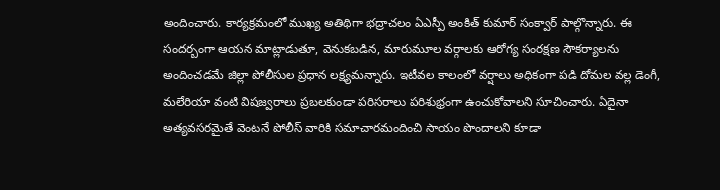అందించారు. కార్యక్రమంలో ముఖ్య అతిథిగా భద్రాచలం ఏఎస్పీ అంకిత్ కుమార్ సంక్వార్ పాల్గొన్నారు. ఈ సందర్బంగా ఆయన మాట్లాడుతూ, వెనుకబడిన, మారుమూల వర్గాలకు ఆరోగ్య సంరక్షణ సౌకర్యాలను అందించడమే జిల్లా పోలీసుల ప్రధాన లక్ష్యమన్నారు. ఇటీవల కాలంలో వర్షాలు అధికంగా పడి దోమల వల్ల డెంగీ, మలేరియా వంటి విషజ్వరాలు ప్రబలకుండా పరిసరాలు పరిశుభ్రంగా ఉంచుకోవాలని సూచించారు. ఏదైనా అత్యవసరమైతే వెంటనే పోలీస్ వారికి సమాచారమందించి సాయం పొందాలని కూడా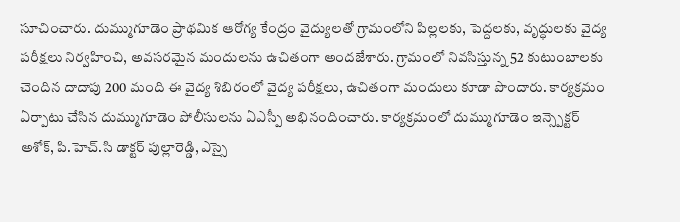సూచించారు. దుమ్ముగూడెం ప్రాథమిక ఆరోగ్య కేంద్రం వైద్యులతో గ్రామంలోని పిల్లలకు, పెద్దలకు, వృద్ధులకు వైద్య పరీక్షలు నిర్వహించి, అవసరమైన మందులను ఉచితంగా అందజేశారు. గ్రామంలో నివసిస్తున్న 52 కుటుంబాలకు చెందిన దాదాపు 200 మంది ఈ వైద్య శిబిరంలో వైద్య పరీక్షలు, ఉచితంగా మందులు కూడా పొందారు. కార్యక్రమం ఏర్పాటు చేసిన దుమ్ముగూడెం పోలీసులను ఏఎస్పీ అభినందించారు. కార్యక్రమంలో దుమ్ముగూడెం ఇన్స్పెక్టర్ అశోక్, పి.హెచ్.సి డాక్టర్ పుల్లారెడ్డి, ఎస్సై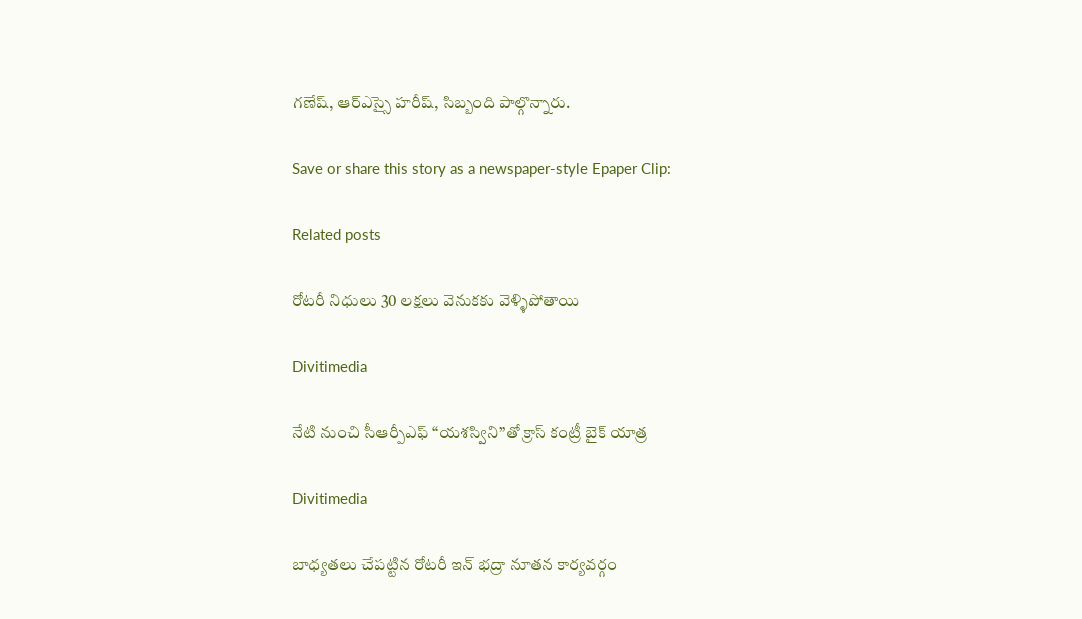గణేష్, ఆర్ఎస్సై హరీష్, సిబ్బంది పాల్గొన్నారు.

Save or share this story as a newspaper-style Epaper Clip:

Related posts

రోటరీ నిధులు 30 లక్షలు వెనుకకు వెళ్ళిపోతాయి

Divitimedia

నేటి నుంచి సీఆర్పీఎఫ్ “యశస్విని”తో క్రాస్ కంట్రీ బైక్ యాత్ర

Divitimedia

బాధ్యతలు చేపట్టిన రోటరీ ఇన్ భద్రా నూతన కార్యవర్గం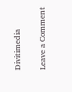Divitimedia

Leave a Comment